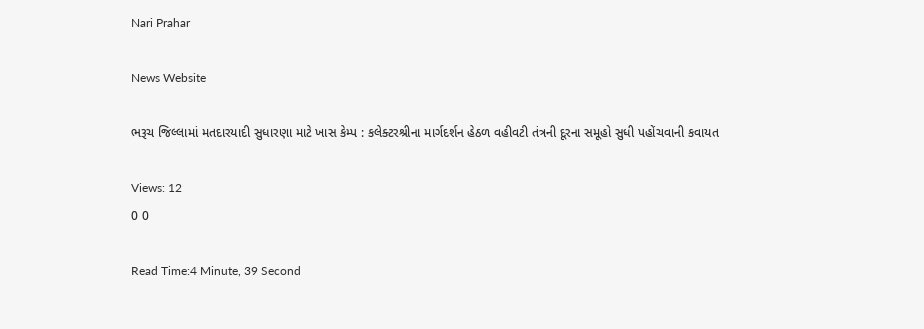Nari Prahar

News Website

ભરૂચ જિલ્લામાં મતદારયાદી સુધારણા માટે ખાસ કેમ્પ : કલેક્ટરશ્રીના માર્ગદર્શન હેઠળ વહીવટી તંત્રની દૂરના સમૂહો સુધી પહોંચવાની કવાયત

Views: 12
0 0

Read Time:4 Minute, 39 Second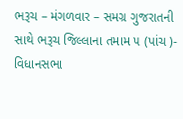ભરૂચ – મંગળવાર – સમગ્ર ગુજરાતની સાથે ભરૂચ જિલ્લાના તમામ ૫ (પાંચ )- વિધાનસભા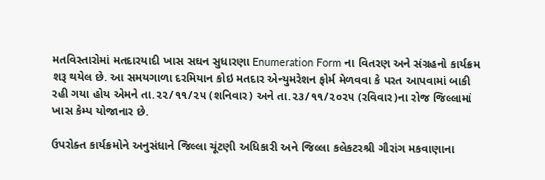મતવિસ્તારોમાં મતદારયાદી ખાસ સઘન સુધારણા Enumeration Form ના વિતરણ અને સંગ્રહનો કાર્યક્રમ શરૂ થયેલ છે. આ સમયગાળા દરમિયાન કોઇ મતદાર એન્યુમરેશન ફોર્મ મેળવવા કે પરત આપવામાં બાકી રહી ગયા હોય એમને તા.૨૨/૧૧/૨૫ (શનિવાર) અને તા.૨૩/૧૧/૨૦૨૫ (રવિવાર)ના રોજ જિલ્લામાં ખાસ કેમ્પ યોજાનાર છે.

ઉપરોક્ત કાર્યક્રમોને અનુસંધાને જિલ્લા ચૂંટણી અધિકારી અને જિલ્લા કલેકટરશ્રી ગૌરાંગ મકવાણાના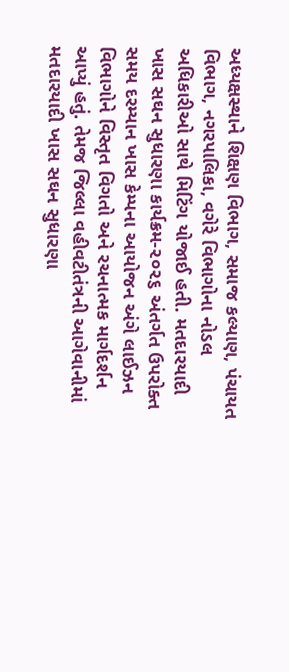અધ્યક્ષસ્થાને શિક્ષણ વિભાગ, સમાજ કલ્યાણ, પંચાયત વિભાગ, નગરપાલિકા, વગેરે વિભાગોના નોડલ અધિકારીઓ સાથે મિટિંગ યોજાઈ હતી. મતદારયાદી ખાસ સઘન સુધારણા કાર્યક્રમ-૨૦૨૬ અંતર્ગત ઉપરોક્ત સમય દરમ્યાન ખાસ કેમ્પના આયોજન અંગે લાઈઝન વિભાગોને વિસ્તૃત વિગતો અને રચનાત્મક માર્ગદર્શન આપ્યું હતું. તેમજ જિલ્લા વહીવટીતંત્રની આગેવાનીમાં મતદારયાદી ખાસ સઘન સુધારણા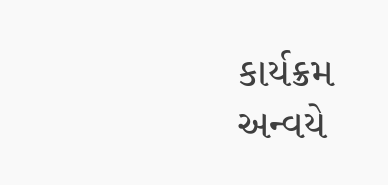કાર્યક્રમ અન્વયે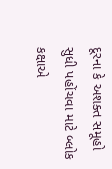દૂરના કે અશક્ત સમૂહો સુધી પહોંચવા માટે બ્લોક કક્ષાએ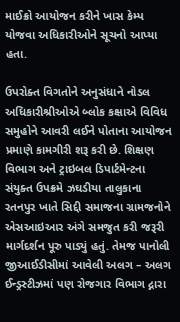માઈક્રો આયોજન કરીને ખાસ કેમ્પ યોજવા અધિકારીઓને સૂચનો આપ્યા હતા.

ઉપરોક્ત વિગતોને અનુસંધાને નોડલ અધિકારીશ્રીઓએ બ્લોક કક્ષાએ વિવિધ સમુહોને આવરી લઈને પોતાના આયોજન પ્રમાણે કામગીરી શરૂ કરી છે. શિક્ષણ વિભાગ અને ટ્રાઇબલ ડિપાર્ટમેન્ટના સંયુક્ત ઉપક્રમે ઝઘડીયા તાલુકાના રતનપુર ખાતે સિદ્દી સમાજના ગ્રામજનોને એસઆઇઆર અંગે સમજુત કરી જરૂરી માર્ગદર્શન પૂરુ પાડ્યું હતું. તેમજ પાનોલી જીઆઈડીસીમાં આવેલી અલગ – અલગ ઈન્ડ્રસ્ટીઝમાં પણ રોજગાર વિભાગ દ્નારા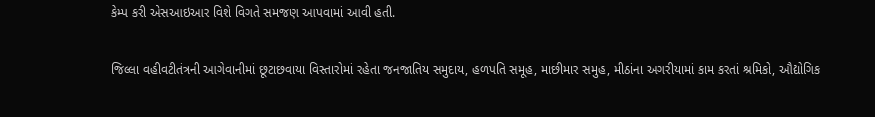કેમ્પ કરી એસઆઇઆર વિશે વિગતે સમજણ આપવામાં આવી હતી.

જિલ્લા વહીવટીતંત્રની આગેવાનીમાં છૂટાછવાયા વિસ્તારોમાં રહેતા જનજાતિય સમુદાય, હળપતિ સમૂહ, માછીમાર સમુહ, મીઠાંના અગરીયામાં કામ કરતાં શ્રમિકો, ઔદ્યોગિક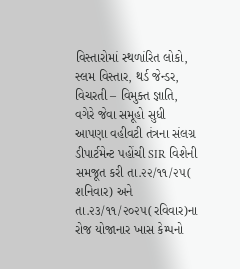વિસ્તારોમાં સ્થળાંરિત લોકો, સ્લમ વિસ્તાર, થર્ડ જેન્ડર, વિચરતી – વિમુક્ત જ્ઞાતિ, વગેરે જેવા સમૂહો સુધી આપણા વહીવટી તંત્રના સંલગ્ર ડીપાર્ટમેન્ટ પહોંચી SIR વિશેની સમજૂત કરી તા.૨૨/૧૧/૨૫( શનિવાર) અને તા.૨૩/૧૧/૨૦૨૫(રવિવાર)ના રોજ યોજાનાર ખાસ કેમ્પનો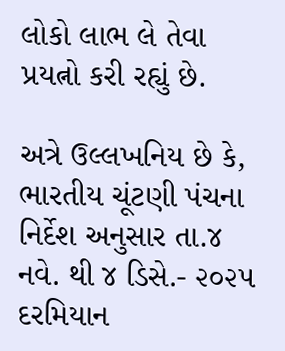લોકો લાભ લે તેવા પ્રયત્નો કરી રહ્યું છે.

અત્રે ઉલ્લખનિય છે કે, ભારતીય ચૂંટણી પંચના નિર્દેશ અનુસાર તા.૪ નવે. થી ૪ ડિસે.- ૨૦૨૫ દરમિયાન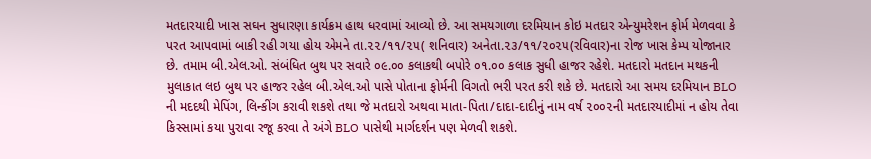મતદારયાદી ખાસ સઘન સુધારણા કાર્યક્રમ હાથ ધરવામાં આવ્યો છે. આ સમયગાળા દરમિયાન કોઇ મતદાર એન્યુમરેશન ફોર્મ મેળવવા કે પરત આપવામાં બાકી રહી ગયા હોય એમને તા.૨૨/૧૧/૨૫( શનિવાર) અનેતા.૨૩/૧૧/૨૦૨૫(રવિવાર)ના રોજ ખાસ કેમ્પ યોજાનાર છે. તમામ બી.એલ.ઓ. સંબંધિત બુથ પર સવારે ૦૯.૦૦ કલાકથી બપોરે ૦૧.૦૦ કલાક સુધી હાજર રહેશે. મતદારો મતદાન મથકની મુલાકાત લઇ બુથ પર હાજર રહેલ બી.એલ.ઓ પાસે પોતાના ફોર્મની વિગતો ભરી પરત કરી શકે છે. મતદારો આ સમય દરમિયાન BLO ની મદદથી મેપિંગ, લિન્કીંગ કરાવી શકશે તથા જે મતદારો અથવા માતા-પિતા/દાદા-દાદીનું નામ વર્ષ ૨૦૦૨ની મતદારયાદીમાં ન હોય તેવા કિસ્સામાં કયા પુરાવા રજૂ કરવા તે અંગે BLO પાસેથી માર્ગદર્શન પણ મેળવી શકશે.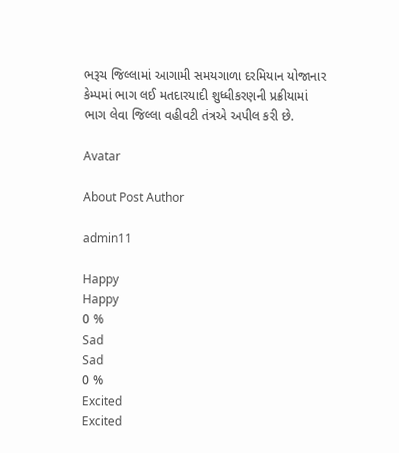ભરૂચ જિલ્લામાં આગામી સમયગાળા દરમિયાન યોજાનાર કેમ્પમાં ભાગ લઈ મતદારયાદી શુધ્ધીકરણની પ્રક્રીયામાં ભાગ લેવા જિલ્લા વહીવટી તંત્રએ અપીલ કરી છે.

Avatar

About Post Author

admin11

Happy
Happy
0 %
Sad
Sad
0 %
Excited
Excited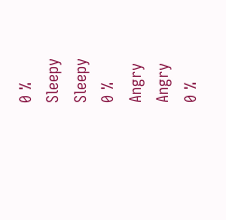0 %
Sleepy
Sleepy
0 %
Angry
Angry
0 %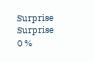Surprise
Surprise
0 %